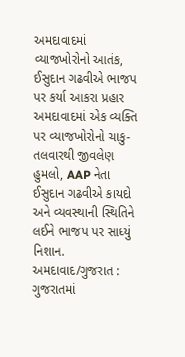અમદાવાદમાં વ્યાજખોરોનો આતંક, ઈસુદાન ગઢવીએ ભાજપ પર કર્યા આકરા પ્રહાર
અમદાવાદમાં એક વ્યક્તિ પર વ્યાજખોરોનો ચાકુ-તલવારથી જીવલેણ હુમલો, AAP નેતા ઈસુદાન ગઢવીએ કાયદો અને વ્યવસ્થાની સ્થિતિને લઈને ભાજપ પર સાધ્યું નિશાન.
અમદાવાદ/ગુજરાત : ગુજરાતમાં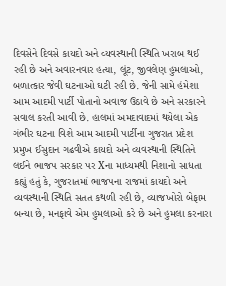દિવસેને દિવસે કાયદો અને વ્યવસ્થાની સ્થિતિ ખરાબ થઈ રહી છે અને અવારનવાર હત્યા, લૂંટ, જીવલેણ હુમલાઓ, બળાત્કાર જેવી ઘટનાઓ ઘટી રહી છે. જેની સામે હંમેશા આમ આદમી પાર્ટી પોતાનો અવાજ ઉઠાવે છે અને સરકારને સવાલ કરતી આવી છે. હાલમાં અમદાવાદમાં થયેલા એક ગંભીર ઘટના વિશે આમ આદમી પાર્ટીના ગુજરાત પ્રદેશ પ્રમુખ ઈસુદાન ગઢવીએ કાયદો અને વ્યવસ્થાની સ્થિતિને લઈને ભાજપ સરકાર પર Xના માધ્યમથી નિશાનો સાધતા કહ્યું હતું કે, ગુજરાતમાં ભાજપના રાજમાં કાયદો અને વ્યવસ્થાની સ્થિતિ સતત કથળી રહી છે, વ્યાજખોરો બેફામ બન્યા છે, મનફાવે એમ હુમલાઓ કરે છે અને હુમલા કરનારા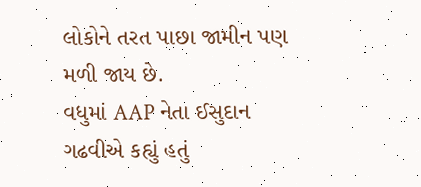લોકોને તરત પાછા જામીન પણ મળી જાય છે.
વધુમાં AAP નેતા ઈસુદાન ગઢવીએ કહ્યું હતું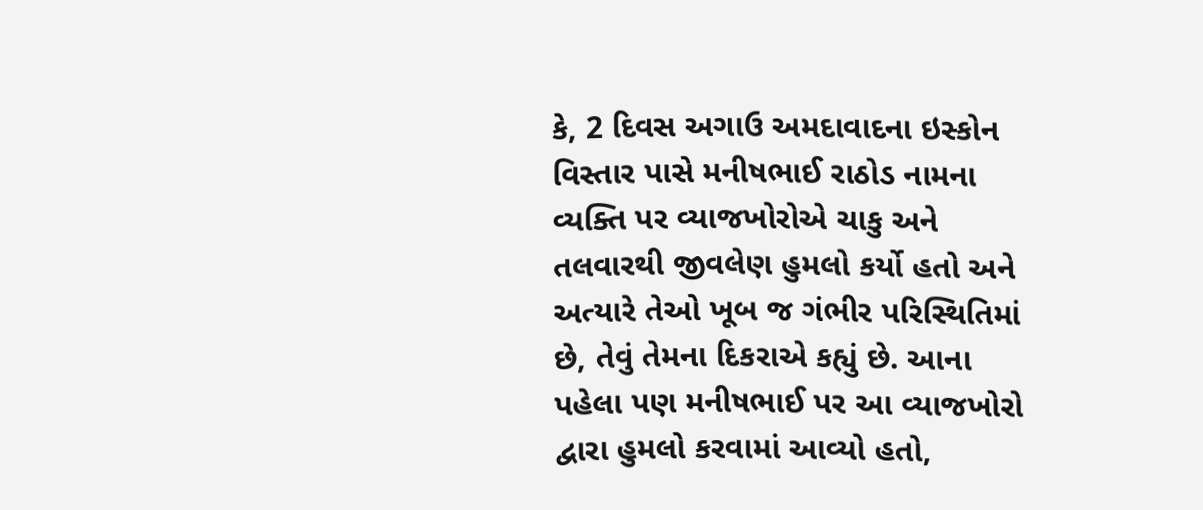કે, 2 દિવસ અગાઉ અમદાવાદના ઇસ્કોન વિસ્તાર પાસે મનીષભાઈ રાઠોડ નામના વ્યક્તિ પર વ્યાજખોરોએ ચાકુ અને તલવારથી જીવલેણ હુમલો કર્યો હતો અને અત્યારે તેઓ ખૂબ જ ગંભીર પરિસ્થિતિમાં છે, તેવું તેમના દિકરાએ કહ્યું છે. આના પહેલા પણ મનીષભાઈ પર આ વ્યાજખોરો દ્વારા હુમલો કરવામાં આવ્યો હતો,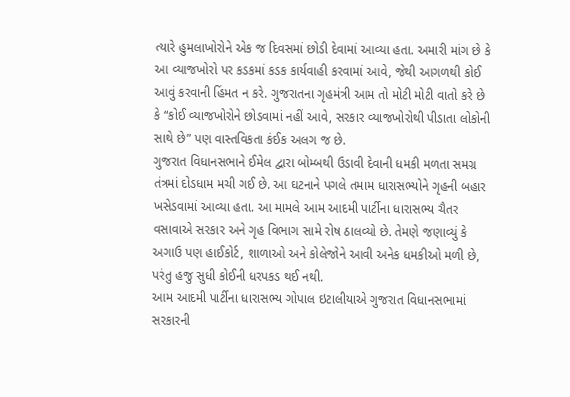ત્યારે હુમલાખોરોને એક જ દિવસમાં છોડી દેવામાં આવ્યા હતા. અમારી માંગ છે કે આ વ્યાજખોરો પર કડકમાં કડક કાર્યવાહી કરવામાં આવે, જેથી આગળથી કોઈ આવું કરવાની હિંમત ન કરે. ગુજરાતના ગૃહમંત્રી આમ તો મોટી મોટી વાતો કરે છે કે “કોઈ વ્યાજખોરોને છોડવામાં નહીં આવે, સરકાર વ્યાજખોરોથી પીડાતા લોકોની સાથે છે” પણ વાસ્તવિકતા કંઈક અલગ જ છે.
ગુજરાત વિધાનસભાને ઈમેલ દ્વારા બોમ્બથી ઉડાવી દેવાની ધમકી મળતા સમગ્ર તંત્રમાં દોડધામ મચી ગઈ છે. આ ઘટનાને પગલે તમામ ધારાસભ્યોને ગૃહની બહાર ખસેડવામાં આવ્યા હતા. આ મામલે આમ આદમી પાર્ટીના ધારાસભ્ય ચૈતર વસાવાએ સરકાર અને ગૃહ વિભાગ સામે રોષ ઠાલવ્યો છે. તેમણે જણાવ્યું કે અગાઉ પણ હાઈકોર્ટ, શાળાઓ અને કોલેજોને આવી અનેક ધમકીઓ મળી છે, પરંતુ હજુ સુધી કોઈની ધરપકડ થઈ નથી.
આમ આદમી પાર્ટીના ધારાસભ્ય ગોપાલ ઇટાલીયાએ ગુજરાત વિધાનસભામાં સરકારની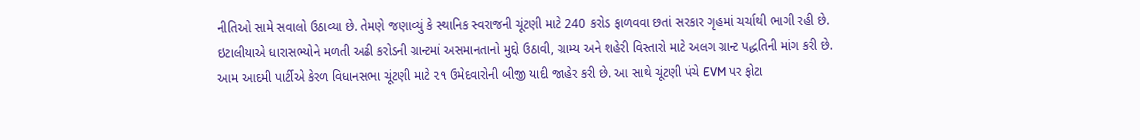નીતિઓ સામે સવાલો ઉઠાવ્યા છે. તેમણે જણાવ્યું કે સ્થાનિક સ્વરાજની ચૂંટણી માટે 240 કરોડ ફાળવવા છતાં સરકાર ગૃહમાં ચર્ચાથી ભાગી રહી છે. ઇટાલીયાએ ધારાસભ્યોને મળતી અઢી કરોડની ગ્રાન્ટમાં અસમાનતાનો મુદ્દો ઉઠાવી, ગ્રામ્ય અને શહેરી વિસ્તારો માટે અલગ ગ્રાન્ટ પદ્ધતિની માંગ કરી છે.
આમ આદમી પાર્ટીએ કેરળ વિધાનસભા ચૂંટણી માટે ૨૧ ઉમેદવારોની બીજી યાદી જાહેર કરી છે. આ સાથે ચૂંટણી પંચે EVM પર ફોટા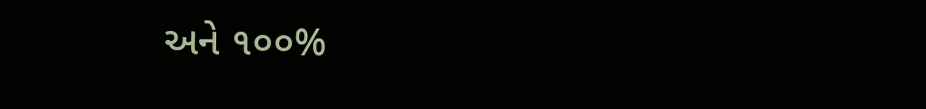અને ૧૦૦%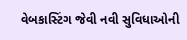વેબકાસ્ટિંગ જેવી નવી સુવિધાઓની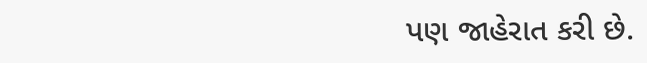પણ જાહેરાત કરી છે.